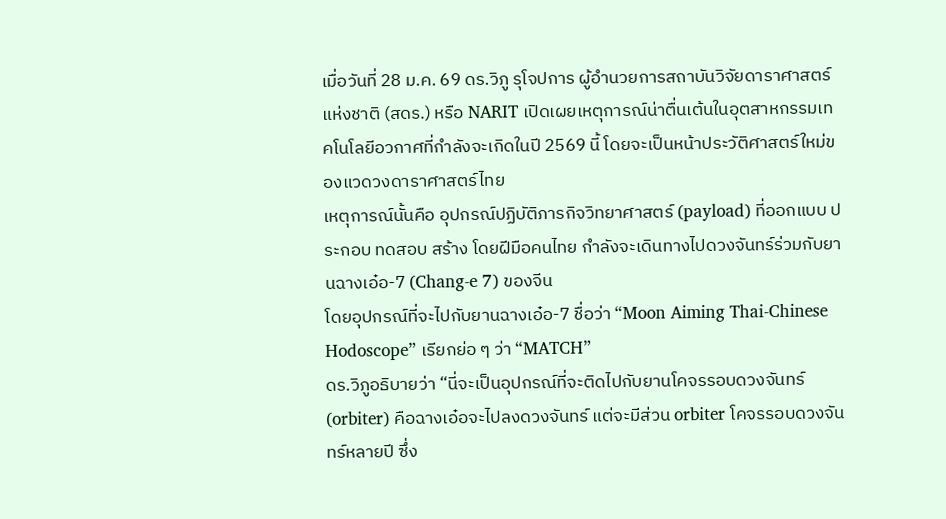เมื่อวันที่ 28 ม.ค. 69 ดร.วิภู รุโจปการ ผู้อำนวยการสถาบันวิจัยดาราศาสตร์แห่งชาติ (สดร.) หรือ NARIT เปิดเผยเหตุการณ์น่าตื่นเต้นในอุตสาหกรรมเทคโนโลยีอวกาศที่กำลังจะเกิดในปี 2569 นี้ โดยจะเป็นหน้าประวัติศาสตร์ใหม่ของแวดวงดาราศาสตร์ไทย
เหตุการณ์นั้นคือ อุปกรณ์ปฏิบัติภารกิจวิทยาศาสตร์ (payload) ที่ออกแบบ ประกอบ ทดสอบ สร้าง โดยฝีมือคนไทย กำลังจะเดินทางไปดวงจันทร์ร่วมกับยานฉางเอ๋อ-7 (Chang-e 7) ของจีน
โดยอุปกรณ์ที่จะไปกับยานฉางเอ๋อ-7 ชื่อว่า “Moon Aiming Thai-Chinese Hodoscope” เรียกย่อ ๆ ว่า “MATCH”
ดร.วิภูอธิบายว่า “นี่จะเป็นอุปกรณ์ที่จะติดไปกับยานโคจรรอบดวงจันทร์ (orbiter) คือฉางเอ๋อจะไปลงดวงจันทร์ แต่จะมีส่วน orbiter โคจรรอบดวงจันทร์หลายปี ซึ่ง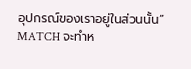อุปกรณ์ของเราอยู่ในส่วนนั้น”
MATCH จะทำห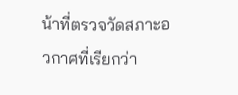น้าที่ตรวจวัดสภาะอวกาศที่เรียกว่า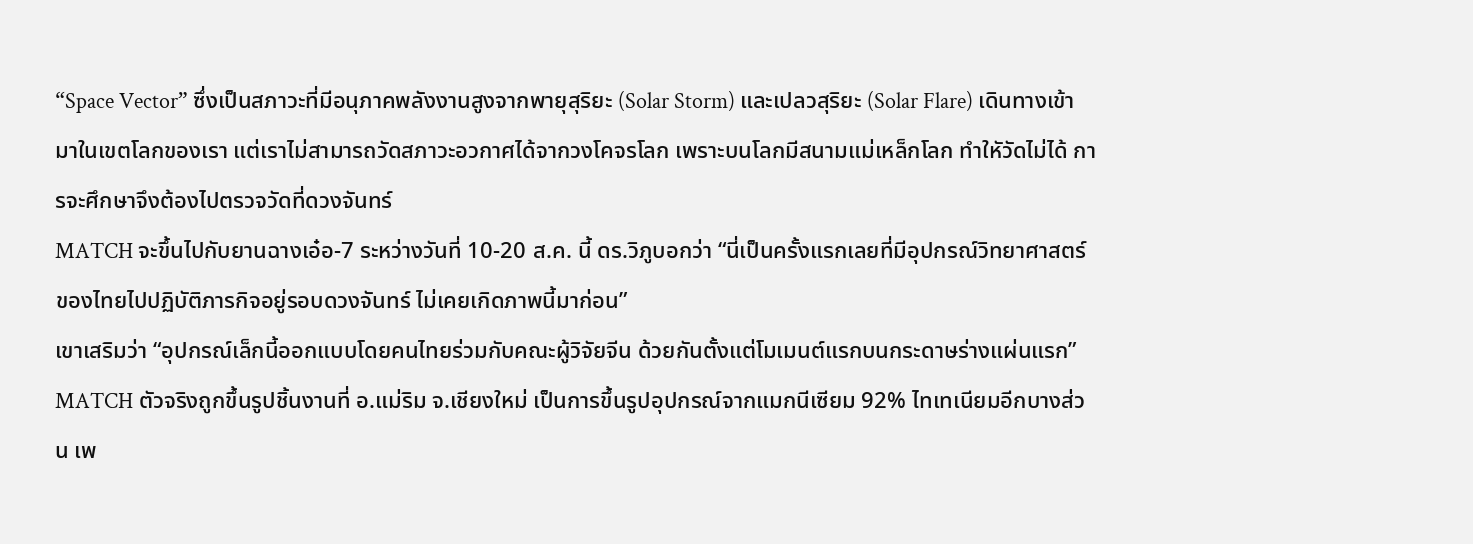“Space Vector” ซึ่งเป็นสภาวะที่มีอนุภาคพลังงานสูงจากพายุสุริยะ (Solar Storm) และเปลวสุริยะ (Solar Flare) เดินทางเข้ามาในเขตโลกของเรา แต่เราไม่สามารถวัดสภาวะอวกาศได้จากวงโคจรโลก เพราะบนโลกมีสนามแม่เหล็กโลก ทำใหัวัดไม่ได้ การจะศึกษาจึงต้องไปตรวจวัดที่ดวงจันทร์
MATCH จะขึ้นไปกับยานฉางเอ๋อ-7 ระหว่างวันที่ 10-20 ส.ค. นี้ ดร.วิภูบอกว่า “นี่เป็นครั้งแรกเลยที่มีอุปกรณ์วิทยาศาสตร์ของไทยไปปฏิบัติภารกิจอยู่รอบดวงจันทร์ ไม่เคยเกิดภาพนี้มาก่อน”
เขาเสริมว่า “อุปกรณ์เล็กนี้ออกแบบโดยคนไทยร่วมกับคณะผู้วิจัยจีน ด้วยกันตั้งแต่โมเมนต์แรกบนกระดาษร่างแผ่นแรก”
MATCH ตัวจริงถูกขึ้นรูปชิ้นงานที่ อ.แม่ริม จ.เชียงใหม่ เป็นการขึ้นรูปอุปกรณ์จากแมกนีเซียม 92% ไทเทเนียมอีกบางส่วน เพ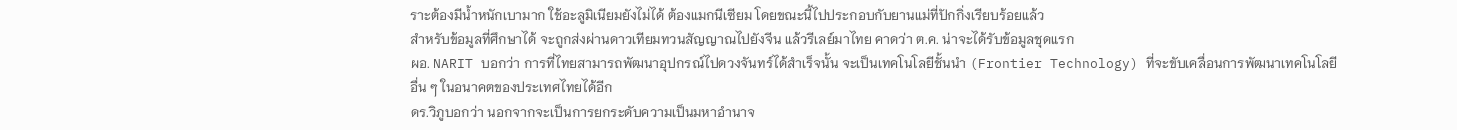ราะต้องมีน้ำหนักเบามาก ใช้อะลูมิเนียมยังไม่ได้ ต้องแมกนีเซียม โดยขณะนี้ไปประกอบกับยานแม่ที่ปักกิ่งเรียบร้อยแล้ว
สำหรับข้อมูลที่ศึกษาได้ จะถูกส่งผ่านดาวเทียมทวนสัญญาณไปยังจีน แล้วรีเลย์มาไทย คาดว่า ต.ค. น่าจะได้รับข้อมูลชุดแรก
ผอ. NARIT บอกว่า การที่ไทยสามารถพัฒนาอุปกรณ์ไปดวงจันทร์ได้สำเร็จนั้น จะเป็นเทคโนโลยีชั้นนำ (Frontier Technology) ที่จะขับเคลื่อนการพัฒนาเทคโนโลยีอื่น ๆ ในอนาคตของประเทศไทยได้อีก
ดร.วิภูบอกว่า นอกจากจะเป็นการยกระดับความเป็นมหาอำนาจ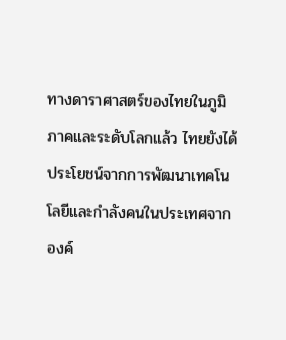ทางดาราศาสตร์ของไทยในภูมิภาคและระดับโลกแล้ว ไทยยังได้ประโยชน์จากการพัฒนาเทคโนโลยีและกำลังคนในประเทศจากองค์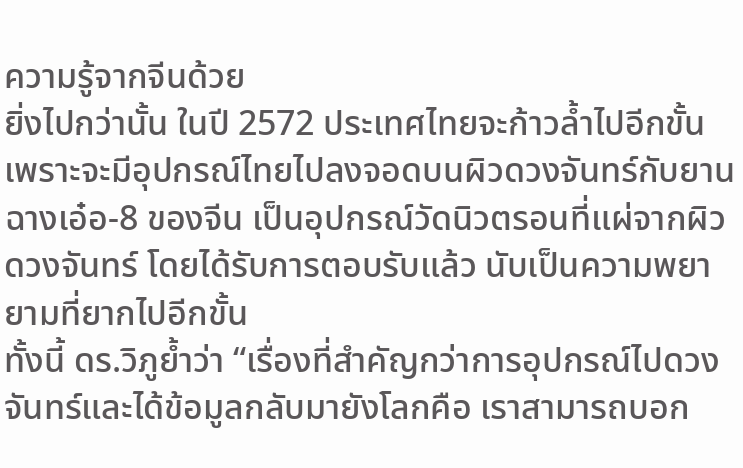ความรู้จากจีนด้วย
ยิ่งไปกว่านั้น ในปี 2572 ประเทศไทยจะก้าวล้ำไปอีกขั้น เพราะจะมีอุปกรณ์ไทยไปลงจอดบนผิวดวงจันทร์กับยานฉางเอ๋อ-8 ของจีน เป็นอุปกรณ์วัดนิวตรอนที่แผ่จากผิวดวงจันทร์ โดยได้รับการตอบรับแล้ว นับเป็นความพยายามที่ยากไปอีกขั้น
ทั้งนี้ ดร.วิภูย้ำว่า “เรื่องที่สำคัญกว่าการอุปกรณ์ไปดวงจันทร์และได้ข้อมูลกลับมายังโลกคือ เราสามารถบอก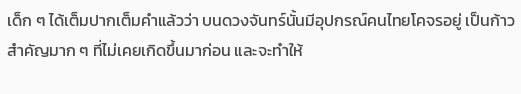เด็ก ๆ ได้เต็มปากเต็มคำแล้วว่า บนดวงจันทร์นั้นมีอุปกรณ์คนไทยโคจรอยู่ เป็นก้าวสำคัญมาก ๆ ที่ไม่เคยเกิดขึ้นมาก่อน และจะทำให้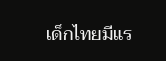เด็กไทยมีแร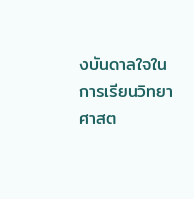งบันดาลใจในการเรียนวิทยาศาสต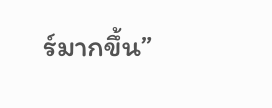ร์มากขึ้น”